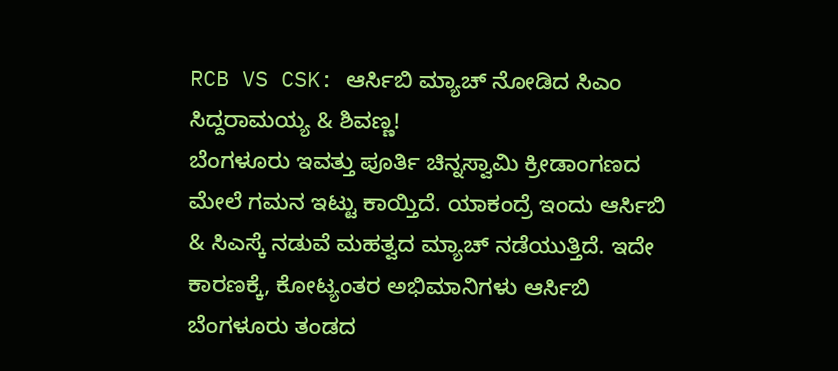RCB VS CSK: ಆರ್ಸಿಬಿ ಮ್ಯಾಚ್ ನೋಡಿದ ಸಿಎಂ ಸಿದ್ದರಾಮಯ್ಯ & ಶಿವಣ್ಣ!
ಬೆಂಗಳೂರು ಇವತ್ತು ಪೂರ್ತಿ ಚಿನ್ನಸ್ವಾಮಿ ಕ್ರೀಡಾಂಗಣದ ಮೇಲೆ ಗಮನ ಇಟ್ಟು ಕಾಯ್ತಿದೆ. ಯಾಕಂದ್ರೆ ಇಂದು ಆರ್ಸಿಬಿ & ಸಿಎಸ್ಕೆ ನಡುವೆ ಮಹತ್ವದ ಮ್ಯಾಚ್ ನಡೆಯುತ್ತಿದೆ. ಇದೇ ಕಾರಣಕ್ಕೆ, ಕೋಟ್ಯಂತರ ಅಭಿಮಾನಿಗಳು ಆರ್ಸಿಬಿ ಬೆಂಗಳೂರು ತಂಡದ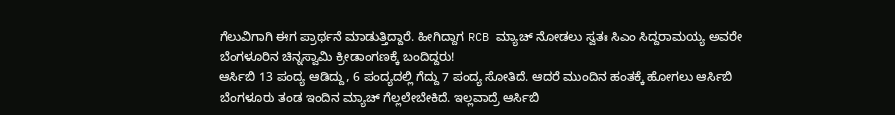ಗೆಲುವಿಗಾಗಿ ಈಗ ಪ್ರಾರ್ಥನೆ ಮಾಡುತ್ತಿದ್ದಾರೆ. ಹೀಗಿದ್ದಾಗ RCB ಮ್ಯಾಚ್ ನೋಡಲು ಸ್ವತಃ ಸಿಎಂ ಸಿದ್ದರಾಮಯ್ಯ ಅವರೇ ಬೆಂಗಳೂರಿನ ಚಿನ್ನಸ್ವಾಮಿ ಕ್ರೀಡಾಂಗಣಕ್ಕೆ ಬಂದಿದ್ದರು!
ಆರ್ಸಿಬಿ 13 ಪಂದ್ಯ ಆಡಿದ್ದು, 6 ಪಂದ್ಯದಲ್ಲಿ ಗೆದ್ದು 7 ಪಂದ್ಯ ಸೋತಿದೆ. ಆದರೆ ಮುಂದಿನ ಹಂತಕ್ಕೆ ಹೋಗಲು ಆರ್ಸಿಬಿ ಬೆಂಗಳೂರು ತಂಡ ಇಂದಿನ ಮ್ಯಾಚ್ ಗೆಲ್ಲಲೇಬೇಕಿದೆ. ಇಲ್ಲವಾದ್ರೆ ಆರ್ಸಿಬಿ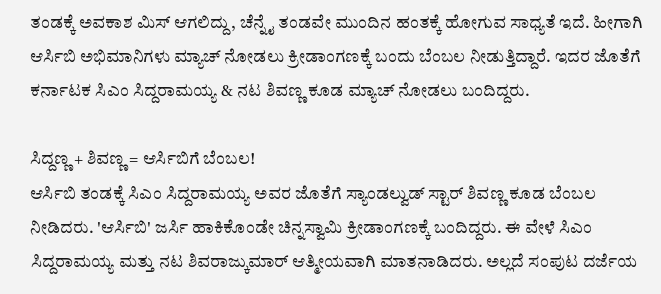ತಂಡಕ್ಕೆ ಅವಕಾಶ ಮಿಸ್ ಆಗಲಿದ್ದು, ಚೆನ್ನೈ ತಂಡವೇ ಮುಂದಿನ ಹಂತಕ್ಕೆ ಹೋಗುವ ಸಾಧ್ಯತೆ ಇದೆ. ಹೀಗಾಗಿ ಆರ್ಸಿಬಿ ಅಭಿಮಾನಿಗಳು ಮ್ಯಾಚ್ ನೋಡಲು ಕ್ರೀಡಾಂಗಣಕ್ಕೆ ಬಂದು ಬೆಂಬಲ ನೀಡುತ್ತಿದ್ದಾರೆ. ಇದರ ಜೊತೆಗೆ ಕರ್ನಾಟಕ ಸಿಎಂ ಸಿದ್ದರಾಮಯ್ಯ & ನಟ ಶಿವಣ್ಣ ಕೂಡ ಮ್ಯಾಚ್ ನೋಡಲು ಬಂದಿದ್ದರು.

ಸಿದ್ದಣ್ಣ + ಶಿವಣ್ಣ = ಆರ್ಸಿಬಿಗೆ ಬೆಂಬಲ!
ಆರ್ಸಿಬಿ ತಂಡಕ್ಕೆ ಸಿಎಂ ಸಿದ್ದರಾಮಯ್ಯ ಅವರ ಜೊತೆಗೆ ಸ್ಯಾಂಡಲ್ವುಡ್ ಸ್ಟಾರ್ ಶಿವಣ್ಣ ಕೂಡ ಬೆಂಬಲ ನೀಡಿದರು. 'ಆರ್ಸಿಬಿ' ಜರ್ಸಿ ಹಾಕಿಕೊಂಡೇ ಚಿನ್ನಸ್ವಾಮಿ ಕ್ರೀಡಾಂಗಣಕ್ಕೆ ಬಂದಿದ್ದರು. ಈ ವೇಳೆ ಸಿಎಂ ಸಿದ್ದರಾಮಯ್ಯ ಮತ್ತು ನಟ ಶಿವರಾಜ್ಕುಮಾರ್ ಆತ್ಮೀಯವಾಗಿ ಮಾತನಾಡಿದರು. ಅಲ್ಲದೆ ಸಂಪುಟ ದರ್ಜೆಯ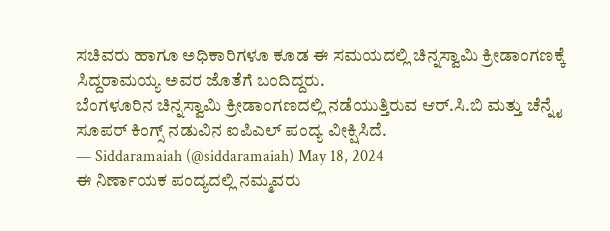ಸಚಿವರು ಹಾಗೂ ಅಧಿಕಾರಿಗಳೂ ಕೂಡ ಈ ಸಮಯದಲ್ಲಿ ಚಿನ್ನಸ್ವಾಮಿ ಕ್ರೀಡಾಂಗಣಕ್ಕೆ ಸಿದ್ದರಾಮಯ್ಯ ಅವರ ಜೊತೆಗೆ ಬಂದಿದ್ದರು.
ಬೆಂಗಳೂರಿನ ಚಿನ್ನಸ್ವಾಮಿ ಕ್ರೀಡಾಂಗಣದಲ್ಲಿ ನಡೆಯುತ್ತಿರುವ ಆರ್.ಸಿ.ಬಿ ಮತ್ತು ಚೆನ್ನೈ ಸೂಪರ್ ಕಿಂಗ್ಸ್ ನಡುವಿನ ಐಪಿಎಲ್ ಪಂದ್ಯ ವೀಕ್ಷಿಸಿದೆ.
— Siddaramaiah (@siddaramaiah) May 18, 2024
ಈ ನಿರ್ಣಾಯಕ ಪಂದ್ಯದಲ್ಲಿ ನಮ್ಮವರು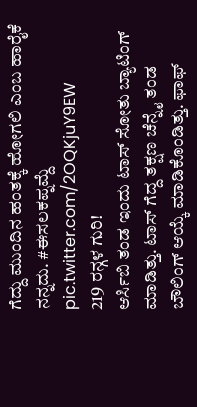ಗೆದ್ದು ಮುಂದಿನ ಹಂತಕ್ಕೆ ಹೋಗಲಿ ಎಂಬ ಹಾರೈಕೆ ನನ್ನದು. #ಈಸಲಕಪ್ನಮ್ದೆ pic.twitter.com/2OQKjuY9EW
219 ರನ್ಗಳ ಗುರಿ!
ಆರ್ಸಿಬಿ ತಂಡ ಇಂದು ಟಾಸ್ ಸೋತು ಬ್ಯಾಟಿಂಗ್ ಮಾಡಿತ್ತು. ಟಾಸ್ ಗೆದ್ದ ತಕ್ಷಣ ಚೆನ್ನೈ ತಂಡ ಬೌಲಿಂಗ್ ಆಯ್ಕೆ ಮಾಡಿಕೊಂಡಿತ್ತು. ಫಾಫ್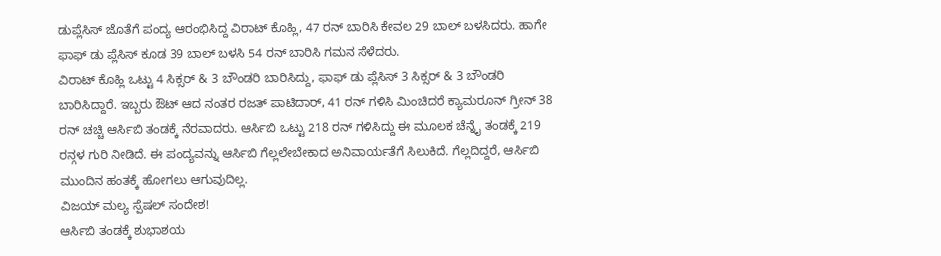ಡುಪ್ಲೆಸಿಸ್ ಜೊತೆಗೆ ಪಂದ್ಯ ಆರಂಭಿಸಿದ್ದ ವಿರಾಟ್ ಕೊಹ್ಲಿ, 47 ರನ್ ಬಾರಿಸಿ ಕೇವಲ 29 ಬಾಲ್ ಬಳಸಿದರು. ಹಾಗೇ ಫಾಫ್ ಡು ಪ್ಲೆಸಿಸ್ ಕೂಡ 39 ಬಾಲ್ ಬಳಸಿ 54 ರನ್ ಬಾರಿಸಿ ಗಮನ ಸೆಳೆದರು.
ವಿರಾಟ್ ಕೊಹ್ಲಿ ಒಟ್ಟು 4 ಸಿಕ್ಸರ್ & 3 ಬೌಂಡರಿ ಬಾರಿಸಿದ್ದು, ಫಾಫ್ ಡು ಪ್ಲೆಸಿಸ್ 3 ಸಿಕ್ಸರ್ & 3 ಬೌಂಡರಿ ಬಾರಿಸಿದ್ದಾರೆ. ಇಬ್ಬರು ಔಟ್ ಆದ ನಂತರ ರಜತ್ ಪಾಟಿದಾರ್, 41 ರನ್ ಗಳಿಸಿ ಮಿಂಚಿದರೆ ಕ್ಯಾಮರೂನ್ ಗ್ರೀನ್ 38 ರನ್ ಚಚ್ಚಿ ಆರ್ಸಿಬಿ ತಂಡಕ್ಕೆ ನೆರವಾದರು. ಆರ್ಸಿಬಿ ಒಟ್ಟು 218 ರನ್ ಗಳಿಸಿದ್ದು ಈ ಮೂಲಕ ಚೆನ್ನೈ ತಂಡಕ್ಕೆ 219 ರನ್ಗಳ ಗುರಿ ನೀಡಿದೆ. ಈ ಪಂದ್ಯವನ್ನು ಆರ್ಸಿಬಿ ಗೆಲ್ಲಲೇಬೇಕಾದ ಅನಿವಾರ್ಯತೆಗೆ ಸಿಲುಕಿದೆ. ಗೆಲ್ಲದಿದ್ದರೆ, ಆರ್ಸಿಬಿ ಮುಂದಿನ ಹಂತಕ್ಕೆ ಹೋಗಲು ಆಗುವುದಿಲ್ಲ.
ವಿಜಯ್ ಮಲ್ಯ ಸ್ಪೆಷಲ್ ಸಂದೇಶ!
ಆರ್ಸಿಬಿ ತಂಡಕ್ಕೆ ಶುಭಾಶಯ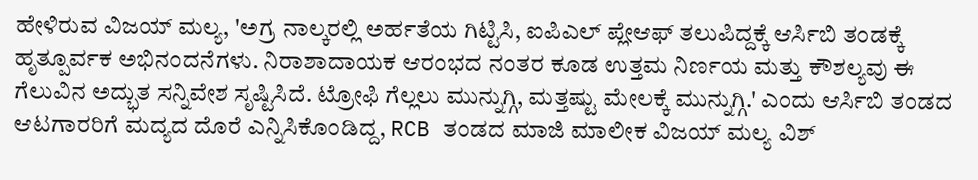ಹೇಳಿರುವ ವಿಜಯ್ ಮಲ್ಯ, 'ಅಗ್ರ ನಾಲ್ಕರಲ್ಲಿ ಅರ್ಹತೆಯ ಗಿಟ್ಟಿಸಿ, ಐಪಿಎಲ್ ಪ್ಲೇಆಫ್ ತಲುಪಿದ್ದಕ್ಕೆ ಆರ್ಸಿಬಿ ತಂಡಕ್ಕೆ ಹೃತ್ಪೂರ್ವಕ ಅಭಿನಂದನೆಗಳು. ನಿರಾಶಾದಾಯಕ ಆರಂಭದ ನಂತರ ಕೂಡ ಉತ್ತಮ ನಿರ್ಣಯ ಮತ್ತು ಕೌಶಲ್ಯವು ಈ ಗೆಲುವಿನ ಅದ್ಭುತ ಸನ್ನಿವೇಶ ಸೃಷ್ಟಿಸಿದೆ. ಟ್ರೋಫಿ ಗೆಲ್ಲಲು ಮುನ್ನುಗ್ಗಿ, ಮತ್ತಷ್ಟು ಮೇಲಕ್ಕೆ ಮುನ್ನುಗ್ಗಿ.' ಎಂದು ಆರ್ಸಿಬಿ ತಂಡದ ಆಟಗಾರರಿಗೆ ಮದ್ಯದ ದೊರೆ ಎನ್ನಿಸಿಕೊಂಡಿದ್ದ, RCB ತಂಡದ ಮಾಜಿ ಮಾಲೀಕ ವಿಜಯ್ ಮಲ್ಯ ವಿಶ್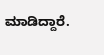ಮಾಡಿದ್ದಾರೆ.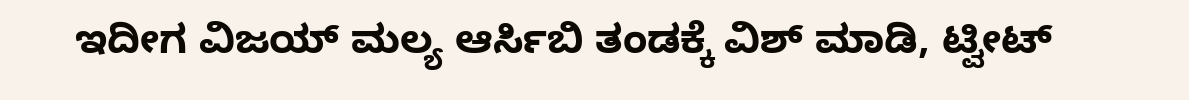ಇದೀಗ ವಿಜಯ್ ಮಲ್ಯ ಆರ್ಸಿಬಿ ತಂಡಕ್ಕೆ ವಿಶ್ ಮಾಡಿ, ಟ್ವೀಟ್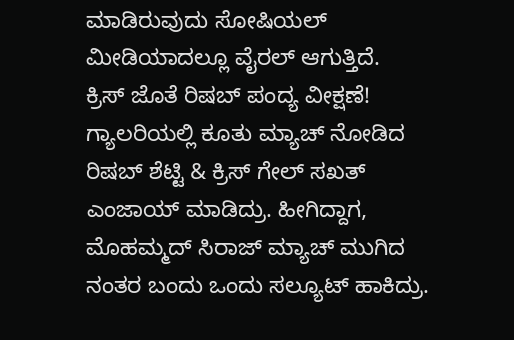ಮಾಡಿರುವುದು ಸೋಷಿಯಲ್ ಮೀಡಿಯಾದಲ್ಲೂ ವೈರಲ್ ಆಗುತ್ತಿದೆ.
ಕ್ರಿಸ್ ಜೊತೆ ರಿಷಬ್ ಪಂದ್ಯ ವೀಕ್ಷಣೆ!
ಗ್ಯಾಲರಿಯಲ್ಲಿ ಕೂತು ಮ್ಯಾಚ್ ನೋಡಿದ ರಿಷಬ್ ಶೆಟ್ಟಿ & ಕ್ರಿಸ್ ಗೇಲ್ ಸಖತ್ ಎಂಜಾಯ್ ಮಾಡಿದ್ರು. ಹೀಗಿದ್ದಾಗ, ಮೊಹಮ್ಮದ್ ಸಿರಾಜ್ ಮ್ಯಾಚ್ ಮುಗಿದ ನಂತರ ಬಂದು ಒಂದು ಸಲ್ಯೂಟ್ ಹಾಕಿದ್ರು.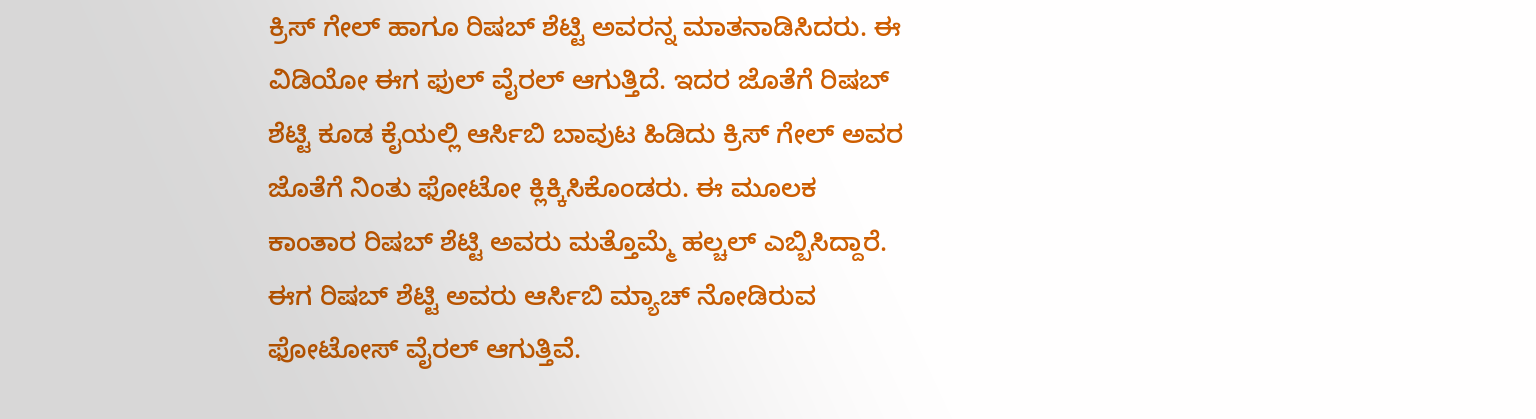ಕ್ರಿಸ್ ಗೇಲ್ ಹಾಗೂ ರಿಷಬ್ ಶೆಟ್ಟಿ ಅವರನ್ನ ಮಾತನಾಡಿಸಿದರು. ಈ ವಿಡಿಯೋ ಈಗ ಫುಲ್ ವೈರಲ್ ಆಗುತ್ತಿದೆ. ಇದರ ಜೊತೆಗೆ ರಿಷಬ್ ಶೆಟ್ಟಿ ಕೂಡ ಕೈಯಲ್ಲಿ ಆರ್ಸಿಬಿ ಬಾವುಟ ಹಿಡಿದು ಕ್ರಿಸ್ ಗೇಲ್ ಅವರ ಜೊತೆಗೆ ನಿಂತು ಫೋಟೋ ಕ್ಲಿಕ್ಕಿಸಿಕೊಂಡರು. ಈ ಮೂಲಕ ಕಾಂತಾರ ರಿಷಬ್ ಶೆಟ್ಟಿ ಅವರು ಮತ್ತೊಮ್ಮೆ ಹಲ್ಚಲ್ ಎಬ್ಬಿಸಿದ್ದಾರೆ. ಈಗ ರಿಷಬ್ ಶೆಟ್ಟಿ ಅವರು ಆರ್ಸಿಬಿ ಮ್ಯಾಚ್ ನೋಡಿರುವ ಫೋಟೋಸ್ ವೈರಲ್ ಆಗುತ್ತಿವೆ.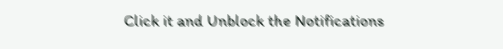Click it and Unblock the Notifications